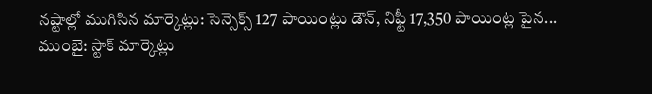నష్టాల్లో ముగిసిన మార్కెట్లు: సెన్సెక్స్ 127 పాయింట్లు డౌన్, నిఫ్టీ 17,350 పాయింట్ల పైన...
ముంబై: స్టాక్ మార్కెట్లు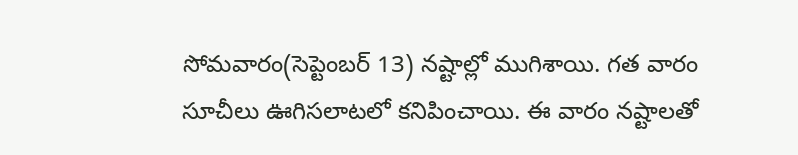సోమవారం(సెప్టెంబర్ 13) నష్టాల్లో ముగిశాయి. గత వారం సూచీలు ఊగిసలాటలో కనిపించాయి. ఈ వారం నష్టాలతో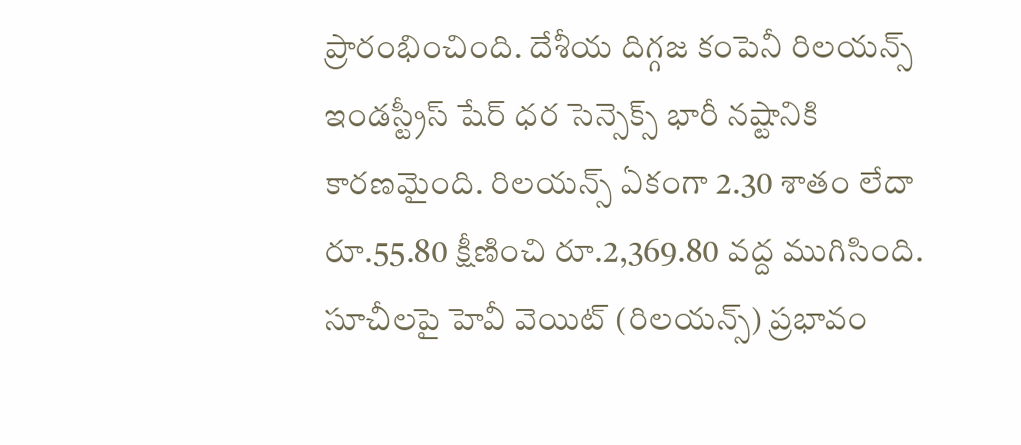ప్రారంభించింది. దేశీయ దిగ్గజ కంపెనీ రిలయన్స్ ఇండస్ట్రీస్ షేర్ ధర సెన్సెక్స్ భారీ నష్టానికి కారణమైంది. రిలయన్స్ ఏకంగా 2.30 శాతం లేదా రూ.55.80 క్షీణించి రూ.2,369.80 వద్ద ముగిసింది. సూచీలపై హెవీ వెయిట్ (రిలయన్స్) ప్రభావం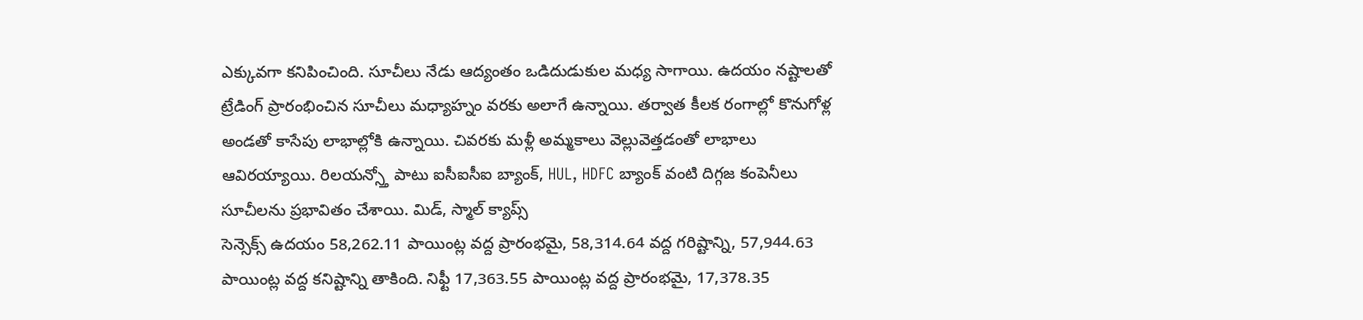ఎక్కువగా కనిపించింది. సూచీలు నేడు ఆద్యంతం ఒడిదుడుకుల మధ్య సాగాయి. ఉదయం నష్టాలతో ట్రేడింగ్ ప్రారంభించిన సూచీలు మధ్యాహ్నం వరకు అలాగే ఉన్నాయి. తర్వాత కీలక రంగాల్లో కొనుగోళ్ల అండతో కాసేపు లాభాల్లోకి ఉన్నాయి. చివరకు మళ్లీ అమ్మకాలు వెల్లువెత్తడంతో లాభాలు ఆవిరయ్యాయి. రిలయన్స్తో పాటు ఐసీఐసీఐ బ్యాంక్, HUL, HDFC బ్యాంక్ వంటి దిగ్గజ కంపెనీలు సూచీలను ప్రభావితం చేశాయి. మిడ్, స్మాల్ క్యాప్స్
సెన్సెక్స్ ఉదయం 58,262.11 పాయింట్ల వద్ద ప్రారంభమై, 58,314.64 వద్ద గరిష్టాన్ని, 57,944.63 పాయింట్ల వద్ద కనిష్టాన్ని తాకింది. నిఫ్టీ 17,363.55 పాయింట్ల వద్ద ప్రారంభమై, 17,378.35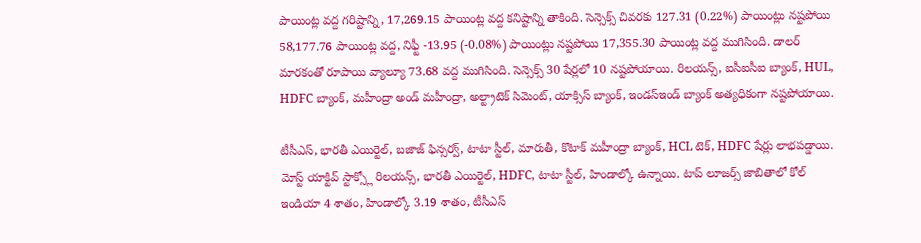పాయింట్ల వద్ద గరిష్టాన్ని, 17,269.15 పాయింట్ల వద్ద కనిష్టాన్ని తాకింది. సెన్సెక్స్ చివరకు 127.31 (0.22%) పాయింట్లు నష్టపోయి 58,177.76 పాయింట్ల వద్ద, నిఫ్టీ -13.95 (-0.08%) పాయింట్లు నష్టపోయి 17,355.30 పాయింట్ల వద్ద ముగిసింది. డాలర్ మారకంతో రూపాయి వ్యాల్యూ 73.68 వద్ద ముగిసింది. సెన్సెక్స్ 30 షేర్లలో 10 నష్టపోయాయి. రిలయన్స్, ఐసీఐసీఐ బ్యాంక్, HUL, HDFC బ్యాంక్, మహీంద్రా అండ్ మహీంద్రా, అల్ట్రాటెక్ సిమెంట్, యాక్సిస్ బ్యాంక్, ఇండస్ఇండ్ బ్యాంక్ అత్యధికంగా నష్టపోయాయి.

టీసీఎస్, భారతీ ఎయిర్టెల్, బజాజ్ ఫిన్సర్వ్, టాటా స్టీల్, మారుతీ, కొటాక్ మహీంద్రా బ్యాంక్, HCL టెక్, HDFC షేర్లు లాభపడ్డాయి. మోస్ట్ యాక్టివ్ స్టాక్స్లో రిలయన్స్, భారతీ ఎయిర్టెల్, HDFC, టాటా స్టీల్, హిండాల్కో ఉన్నాయి. టాప్ లూజర్స్ జాబితాలో కోల్ ఇండియా 4 శాతం, హిండాల్కో 3.19 శాతం, టీసీఎస్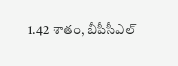1.42 శాతం, బీపీసీఎల్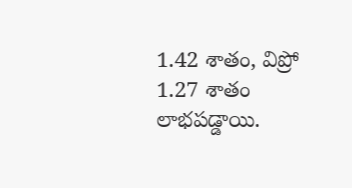1.42 శాతం, విప్రో 1.27 శాతం లాభపడ్డాయి.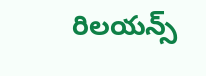రిలయన్స్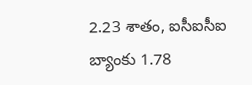2.23 శాతం, ఐసీఐసీఐ బ్యాంకు 1.78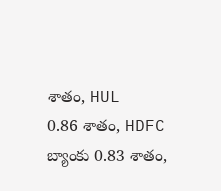శాతం, HUL 0.86 శాతం, HDFC బ్యాంకు 0.83 శాతం,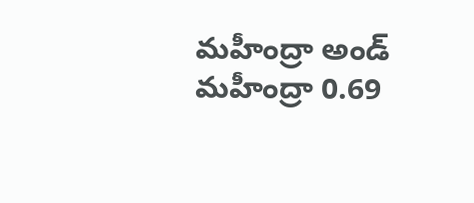మహీంద్రా అండ్ మహీంద్రా 0.69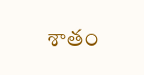శాతం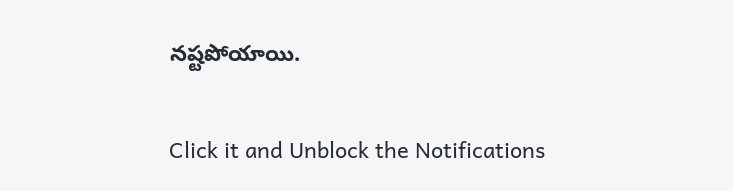నష్టపోయాయి.


Click it and Unblock the Notifications